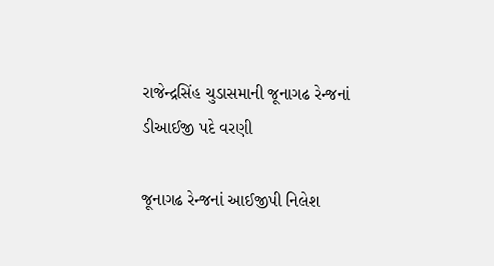રાજેન્દ્રસિંહ ચુડાસમાની જૂનાગઢ રેન્જનાં ડીઆઈજી પદે વરણી

જૂનાગઢ રેન્જનાં આઈજીપી નિલેશ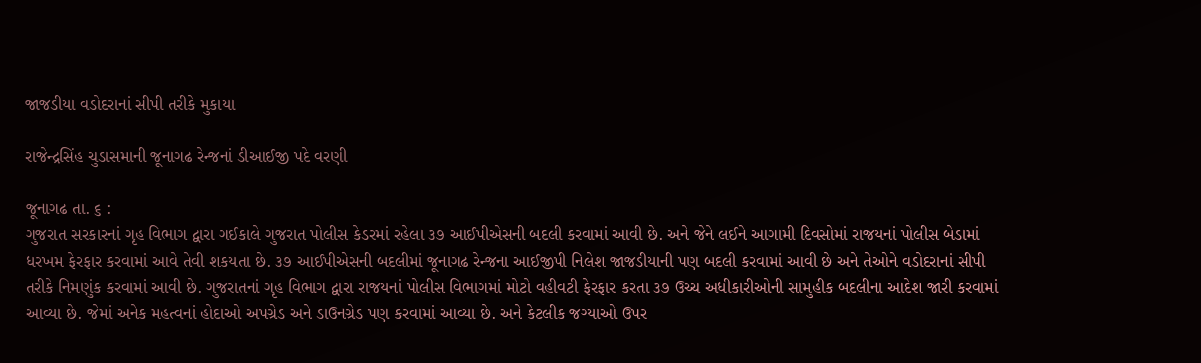જાજડીયા વડોદરાનાં સીપી તરીકે મુકાયા

રાજેન્દ્રસિંહ ચુડાસમાની જૂનાગઢ રેન્જનાં ડીઆઈજી પદે વરણી

જૂનાગઢ તા. ૬ :
ગુજરાત સરકારનાં ગૃહ વિભાગ દ્વારા ગઈકાલે ગુજરાત પોલીસ કેડરમાં રહેલા ૩૭ આઈપીએસની બદલી કરવામાં આવી છે. અને જેને લઈને આગામી દિવસોમાં રાજયનાં પોલીસ બેડામાં ધરખમ ફેરફાર કરવામાં આવે તેવી શકયતા છે. ૩૭ આઈપીએસની બદલીમાં જૂનાગઢ રેન્જના આઈજીપી નિલેશ જાજડીયાની પણ બદલી કરવામાં આવી છે અને તેઓને વડોદરાનાં સીપી તરીકે નિમણુંક કરવામાં આવી છે. ગુજરાતનાં ગૃહ વિભાગ દ્વારા રાજયનાં પોલીસ વિભાગમાં મોટો વહીવટી ફેરફાર કરતા ૩૭ ઉચ્ચ અધીકારીઓની સામુહીક બદલીના આદેશ જારી કરવામાં આવ્યા છે. જેમાં અનેક મહત્વનાં હોદાઓ અપગ્રેડ અને ડાઉનગ્રેડ પણ કરવામાં આવ્યા છે. અને કેટલીક જગ્યાઓ ઉપર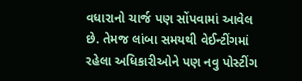વધારાનો ચાર્જ પણ સોંપવામાં આવેલ છે. તેમજ લાંબા સમયથી વેઈન્ટીંગમાં રહેલા અધિકારીઓને પણ નવુ પોસ્ટીંગ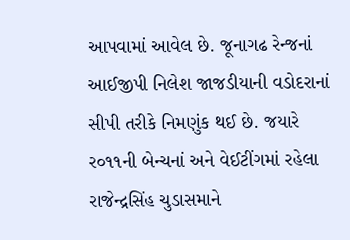આપવામાં આવેલ છે. જૂનાગઢ રેન્જનાં આઈજીપી નિલેશ જાજડીયાની વડોદરાનાં સીપી તરીકે નિમણુંક થઈ છે. જયારે ર૦૧૧ની બેન્ચનાં અને વેઈટીંગમાં રહેલા રાજેન્દ્રસિંહ ચુડાસમાને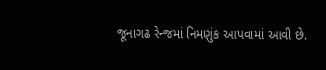જૂનાગઢ રેન્જમાં નિમણુંક આપવામાં આવી છે.